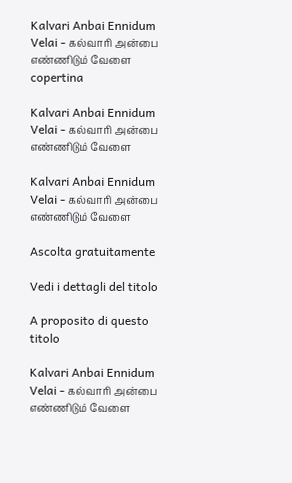Kalvari Anbai Ennidum Velai - கல்வாரி அன்பை எண்ணிடும் வேளை copertina

Kalvari Anbai Ennidum Velai - கல்வாரி அன்பை எண்ணிடும் வேளை

Kalvari Anbai Ennidum Velai - கல்வாரி அன்பை எண்ணிடும் வேளை

Ascolta gratuitamente

Vedi i dettagli del titolo

A proposito di questo titolo

Kalvari Anbai Ennidum Velai - கல்வாரி அன்பை எண்ணிடும் வேளை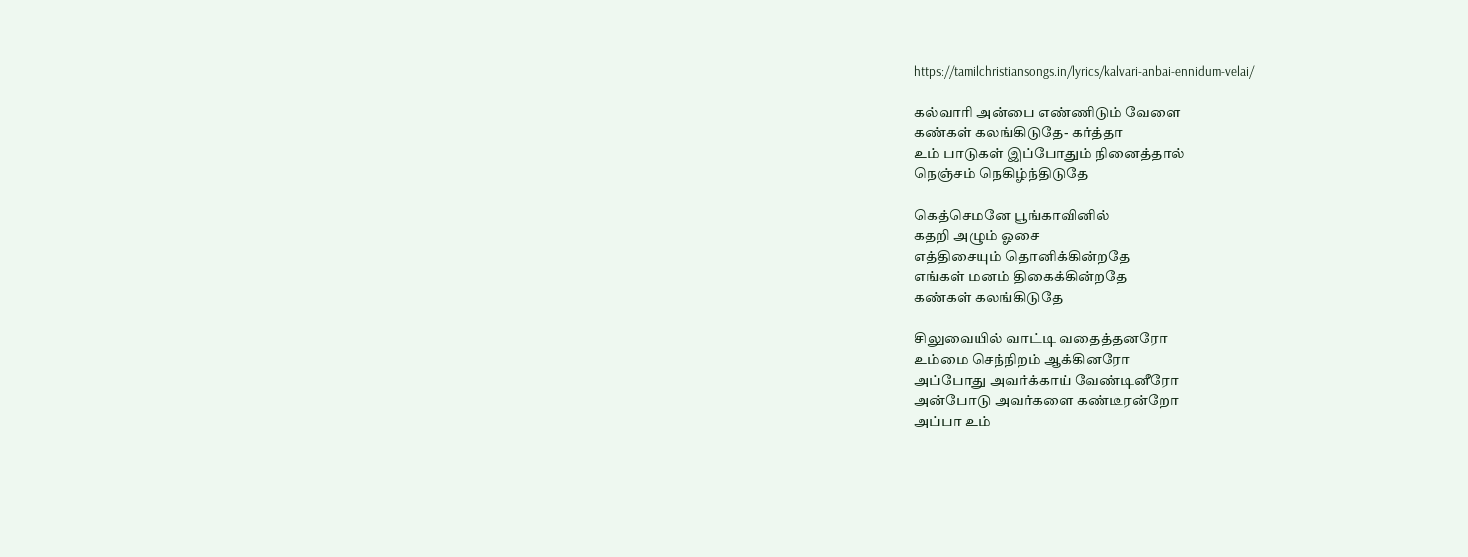https://tamilchristiansongs.in/lyrics/kalvari-anbai-ennidum-velai/

கல்வாரி அன்பை எண்ணிடும் வேளை
கண்கள் கலங்கிடுதே- கர்த்தா
உம் பாடுகள் இப்போதும் நினைத்தால்
நெஞ்சம் நெகிழ்ந்திடுதே

கெத்செமனே பூங்காவினில்
கதறி அழும் ஓசை
எத்திசையும் தொனிக்கின்றதே
எங்கள் மனம் திகைக்கின்றதே
கண்கள் கலங்கிடுதே

சிலுவையில் வாட்டி வதைத்தனரோ
உம்மை செந்நிறம் ஆக்கினரோ
அப்போது அவர்க்காய் வேண்டினீரோ
அன்போடு அவர்களை கண்டீரன்றோ
அப்பா உம்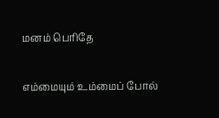மனம் பெரிதே

எம்மையும் உம்மைப் போல்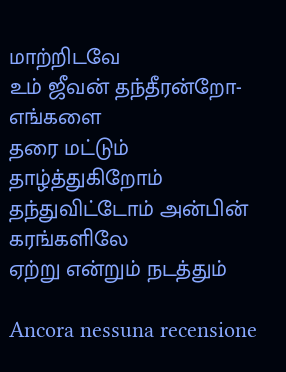மாற்றிடவே
உம் ஜீவன் தந்தீரன்றோ- எங்களை
தரை மட்டும் தாழ்த்துகிறோம்
தந்துவிட்டோம் அன்பின் கரங்களிலே
ஏற்று என்றும் நடத்தும்

Ancora nessuna recensione